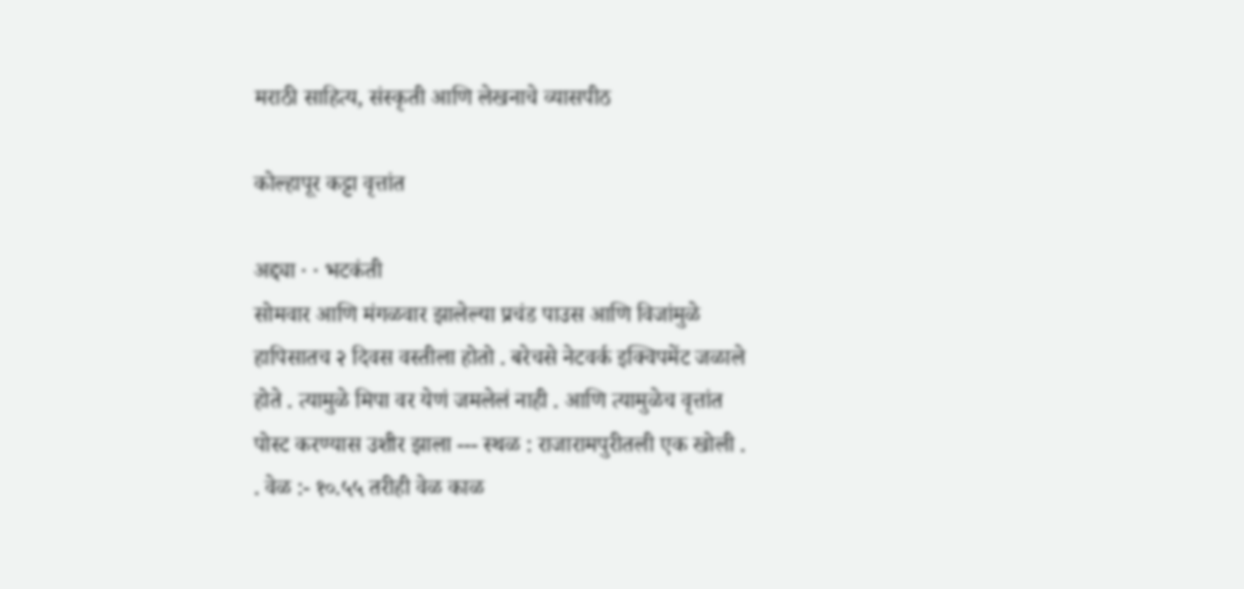मराठी साहित्य, संस्कृती आणि लेखनाचे व्यासपीठ

कोल्हापूर कट्टा वृत्तांत

अद्द्या · · भटकंती
सोमवार आणि मंगळवार झालेल्या प्रचंड पाउस आणि विजांमुळे हापिसातच २ दिवस वस्तीला होतो . बरेचसे नेटवर्क इक्विपमेंट जळाले होते . त्यामुळे मिपा वर येणं जमलेलं नाही . आणि त्यामुळेच वृत्तांत पोस्ट करण्यास उशीर झाला --- स्थळ : राजारामपुरीतली एक खोली . . वेळ :- १०.५५ तरीही वेळ काळ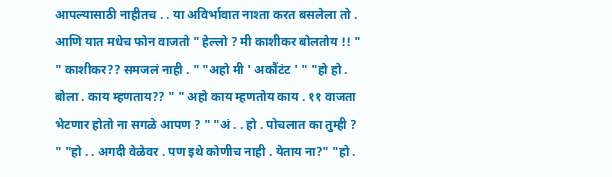आपल्यासाठी नाहीतच . . या अविर्भावात नाश्ता करत बसलेला तो . आणि यात मधेच फोन वाजतो " हेल्लो ? मी काशीकर बोलतोय !! " " काशीकर?? समजलं नाही . " "अहो मी ' अकौंटंट ' " "हो हो . बोला . काय म्हणताय?? " " अहो काय म्हणतोय काय . ११ वाजता भेटणार होतो ना सगळे आपण ? " "अं . . हो . पोचलात का तुम्ही ? " "हो . . अगदी वेळेवर . पण इथे कोणीच नाही . येताय ना?" "हो .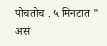पोचतोच . ५ मिनटात " असं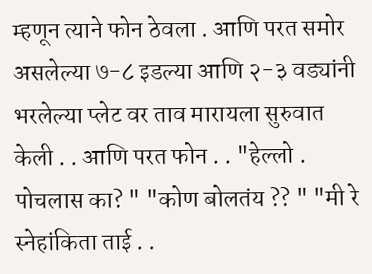म्हणून त्याने फोन ठेवला . आणि परत समोर असलेल्या ७-८ इडल्या आणि २-३ वड्यांनी भरलेल्या प्लेट वर ताव मारायला सुरुवात केली . . आणि परत फोन . . "हेल्लो . पोचलास का? " "कोण बोलतंय ?? " "मी रे स्नेहांकिता ताई . .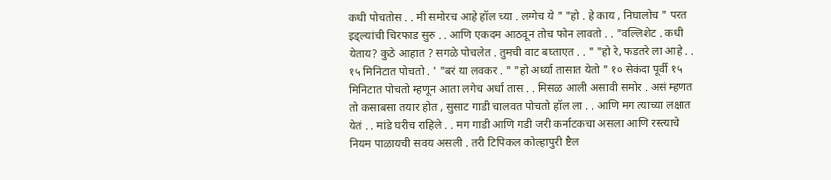कधी पोचतोस . . मी समोरच आहे हॉल च्या . लग्गेच ये " "हो . हे काय , निघालोच " परत इड्ल्यांची चिरफाड सुरु . . आणि एकदम आठवून तोच फोन लावतो . . "वल्लिशेट . कधी येताय? कुठे आहात ? सगळे पोचलेत . तुमची वाट बघ्ताएत . . " "हो रे, फडतरे ला आहे . . १५ मिनिटात पोचतो . ' "बरं या लवकर . " "हो अर्ध्या तासात येतो " १० सेकंदा पूर्वी १५ मिनिटात पोचतो म्हणून आता लगेच अर्धा तास . . मिसळ आली असावी समोर . असं म्हणत तो कसाबसा तयार होत , सुसाट गाडी चालवत पोचतो हॉल ला . . आणि मग त्याच्या लक्षात येतं . . मांडे घरीच राहिले . . मग गाडी आणि गडी जरी कर्नाटकचा असला आणि रस्त्याचे नियम पाळायची सवय असली . तरी टिपिकल कोल्हापुरी ष्टैल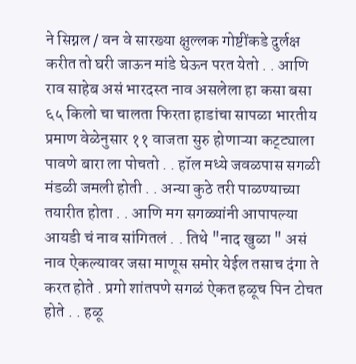ने सिग्नल / वन वे सारख्या क्षुल्लक गोष्टींकडे दुर्लक्ष करीत तो घरी जाऊन मांडे घेऊन परत येतो . . आणि राव साहेब असं भारदस्त नाव असलेला हा कसा बसा ६५ किलो चा चालता फिरता हाडांचा सापळा भारतीय प्रमाण वेळेनुसार ११ वाजता सुरु होणाऱ्या कट्ट्याला पावणे बारा ला पोचतो . . हॉल मध्ये जवळपास सगळी मंडळी जमली होती . . अन्या कुठे तरी पाळण्याच्या तयारीत होता . . आणि मग सगळ्यांनी आपापल्या आयडी चं नाव सांगितलं . . तिथे "नाद खुळा " असं नाव ऐकल्यावर जसा माणूस समोर येईल तसाच दंगा ते करत होते . प्रगो शांतपणे सगळं ऐकत हळूच पिन टोचत होते . . हळू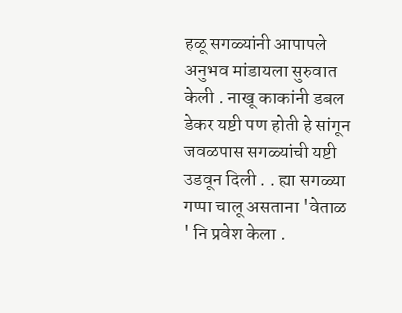हळू सगळ्यांनी आपापले अनुभव मांडायला सुरुवात केली . नाखू काकांनी डबल डेकर यष्टी पण होती हे सांगून जवळपास सगळ्यांची यष्टी उडवून दिली . . ह्या सगळ्या गप्पा चालू असताना 'वेताळ ' नि प्रवेश केला .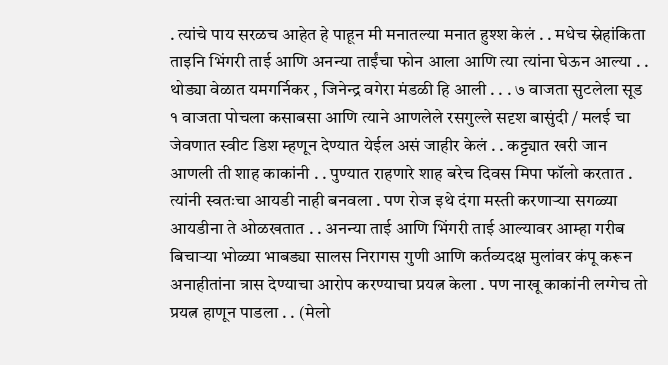. त्यांचे पाय सरळच आहेत हे पाहून मी मनातल्या मनात हुश्श केलं . . मधेच स्नेहांकिता ताइनि भिंगरी ताई आणि अनन्या ताईंचा फोन आला आणि त्या त्यांना घेऊन आल्या . . थोड्या वेळात यमगर्निकर , जिनेन्द्र वगेरा मंडळी हि आली . . . ७ वाजता सुटलेला सूड १ वाजता पोचला कसाबसा आणि त्याने आणलेले रसगुल्ले सदृश बासुंदी / मलई चा जेवणात स्वीट डिश म्हणून देण्यात येईल असं जाहीर केलं . . कट्ट्यात खरी जान आणली ती शाह काकांनी . . पुण्यात राहणारे शाह बरेच दिवस मिपा फॉलो करतात . त्यांनी स्वतःचा आयडी नाही बनवला . पण रोज इथे दंगा मस्ती करणाऱ्या सगळ्या आयडीना ते ओळखतात . . अनन्या ताई आणि भिंगरी ताई आल्यावर आम्हा गरीब बिचाऱ्या भोळ्या भाबड्या सालस निरागस गुणी आणि कर्तव्यदक्ष मुलांवर कंपू करून अनाहीतांना त्रास देण्याचा आरोप करण्याचा प्रयत्न केला . पण नाखू काकांनी लग्गेच तो प्रयत्न हाणून पाडला . . (मेलो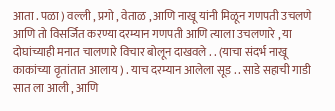आता . पळा ) वल्ली , प्रगो , वेताळ , आणि नाखू यांनी मिळून गणपती उचलणे आणि तो विसर्जित करण्या दरम्यान गणपती आणि त्याला उचलणारे , या दोघांच्याही मनात चालणारे विचार बोलून दाखवले . . (याचा संदर्भ नाखू काकांच्या वृतांतात आलाय ) . याच दरम्यान आलेला सूड . . साडे सहाची गाडी सात ला आली , आणि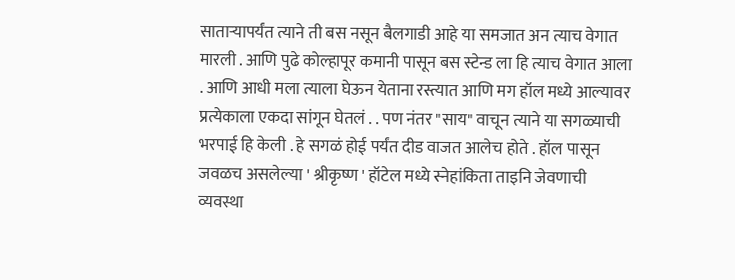साताऱ्यापर्यंत त्याने ती बस नसून बैलगाडी आहे या समजात अन त्याच वेगात मारली . आणि पुढे कोल्हापूर कमानी पासून बस स्टेन्ड ला हि त्याच वेगात आला . आणि आधी मला त्याला घेऊन येताना रस्त्यात आणि मग हॉल मध्ये आल्यावर प्रत्येकाला एकदा सांगून घेतलं . . पण नंतर "साय" वाचून त्याने या सगळ्याची भरपाई हि केली . हे सगळं होई पर्यंत दीड वाजत आलेच होते . हॉल पासून जवळच असलेल्या ' श्रीकृष्ण ' हॉटेल मध्ये स्नेहांकिता ताइनि जेवणाची व्यवस्था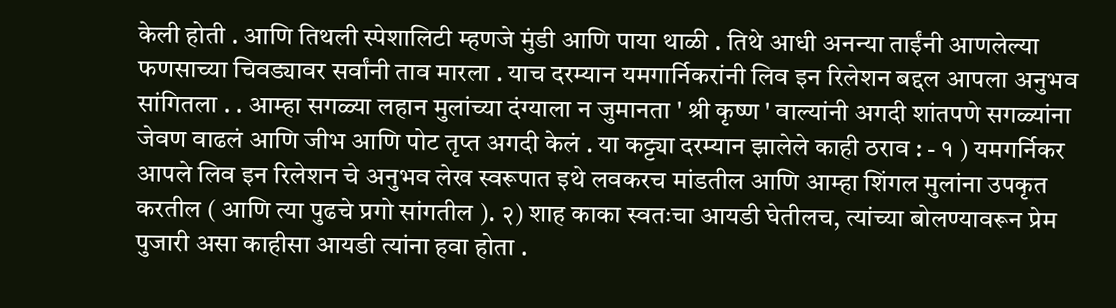केली होती . आणि तिथली स्पेशालिटी म्हणजे मुंडी आणि पाया थाळी . तिथे आधी अनन्या ताईंनी आणलेल्या फणसाच्या चिवड्यावर सर्वांनी ताव मारला . याच दरम्यान यमगार्निकरांनी लिव इन रिलेशन बद्दल आपला अनुभव सांगितला . . आम्हा सगळ्या लहान मुलांच्या दंग्याला न जुमानता ' श्री कृष्ण ' वाल्यांनी अगदी शांतपणे सगळ्यांना जेवण वाढलं आणि जीभ आणि पोट तृप्त अगदी केलं . या कट्ट्या दरम्यान झालेले काही ठराव : - १ ) यमगर्निकर आपले लिव इन रिलेशन चे अनुभव लेख स्वरूपात इथे लवकरच मांडतील आणि आम्हा शिंगल मुलांना उपकृत करतील ( आणि त्या पुढचे प्रगो सांगतील ). २) शाह काका स्वतःचा आयडी घेतीलच, त्यांच्या बोलण्यावरून प्रेम पुजारी असा काहीसा आयडी त्यांना हवा होता .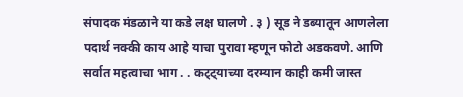संपादक मंडळाने या कडे लक्ष घालणे . ३ ) सूड ने डब्यातून आणलेला पदार्थ नक्की काय आहे याचा पुरावा म्हणून फोटो अडकवणे. आणि सर्वात महत्वाचा भाग . . कट्ट्याच्या दरम्यान काही कमी जास्त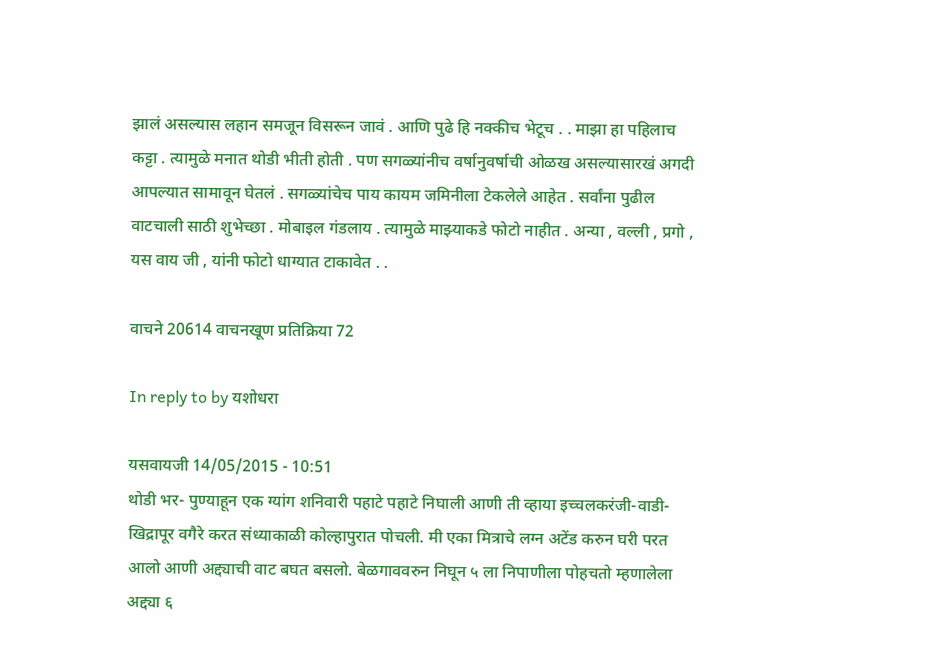झालं असल्यास लहान समजून विसरून जावं . आणि पुढे हि नक्कीच भेटूच . . माझा हा पहिलाच कट्टा . त्यामुळे मनात थोडी भीती होती . पण सगळ्यांनीच वर्षानुवर्षाची ओळख असल्यासारखं अगदी आपल्यात सामावून घेतलं . सगळ्यांचेच पाय कायम जमिनीला टेकलेले आहेत . सर्वांना पुढील वाटचाली साठी शुभेच्छा . मोबाइल गंडलाय . त्यामुळे माझ्याकडे फोटो नाहीत . अन्या , वल्ली , प्रगो , यस वाय जी , यांनी फोटो धाग्यात टाकावेत . .

वाचने 20614 वाचनखूण प्रतिक्रिया 72

In reply to by यशोधरा

यसवायजी 14/05/2015 - 10:51
थोडी भर- पुण्याहून एक ग्यांग शनिवारी पहाटे पहाटे निघाली आणी ती व्हाया इच्चलकरंजी-वाडी-खिद्रापूर वगैरे करत संध्याकाळी कोल्हापुरात पोचली. मी एका मित्राचे लग्न अटेंड करुन घरी परत आलो आणी अद्द्याची वाट बघत बसलो. बेळगाववरुन निघून ५ ला निपाणीला पोहचतो म्हणालेला अद्द्या ६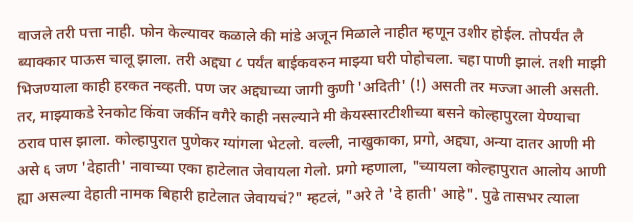वाजले तरी पत्ता नाही. फोन केल्यावर कळाले की मांडे अजून मिळाले नाहीत म्हणून उशीर होईल. तोपर्यंत लै ब्याक्कार पाऊस चालू झाला. तरी अद्द्या ८ पर्यंत बाईकवरुन माझ्या घरी पोहोचला. चहा पाणी झालं. तशी माझी भिजण्याला काही हरकत नव्हती. पण जर अद्द्याच्या जागी कुणी 'अदिती' (!) असती तर मज्जा आली असती. तर, माझ्याकडे रेनकोट किंवा जर्कीन वगैरे काही नसल्याने मी केयस्सारटीशीच्या बसने कोल्हापुरला येण्याचा ठराव पास झाला. कोल्हापुरात पुणेकर ग्यांगला भेटलो. वल्ली, नाखुकाका, प्रगो, अद्द्या, अन्या दातर आणी मी असे ६ जण 'देहाती' नावाच्या एका हाटेलात जेवायला गेलो. प्रगो म्हणाला, "च्यायला कोल्हापुरात आलोय आणी ह्या असल्या देहाती नामक बिहारी हाटेलात जेवायचं?" म्हटलं, "अरे ते 'दे हाती' आहे". पुढे तासभर त्याला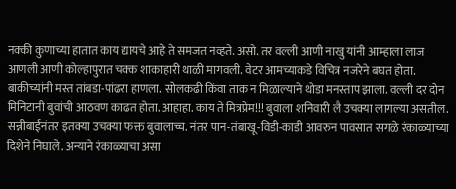नक्की कुणाच्या हातात काय द्यायचे आहे ते समजत नव्हते. असो. तर वल्ली आणी नाखु यांनी आम्हाला लाज आणली आणी कोल्हापुरात चक्क शाकाहारी थाळी मागवली. वेटर आमच्याकडे विचित्र नजरेने बघत होता. बाकीच्यांनी मस्त तांबडा-पांढरा हाणला. सोलकढी किंवा ताक न मिळाल्याने थोडा मनस्ताप झाला. वल्ली दर दोन मिनिटानी बुवांची आठवण काढत होता. आहाहा. काय ते मित्रप्रेम!!! बुवाला शनिवारी लै उचक्या लागल्या असतील. सन्नीबाईंनंतर इतक्या उचक्या फक्त बुवालाच्च. नंतर पान-तंबाखू-विडी-काडी आवरुन पावसात सगळे रंकाळ्याच्या दिशेने निघाले. अन्याने रंकाळ्याचा असा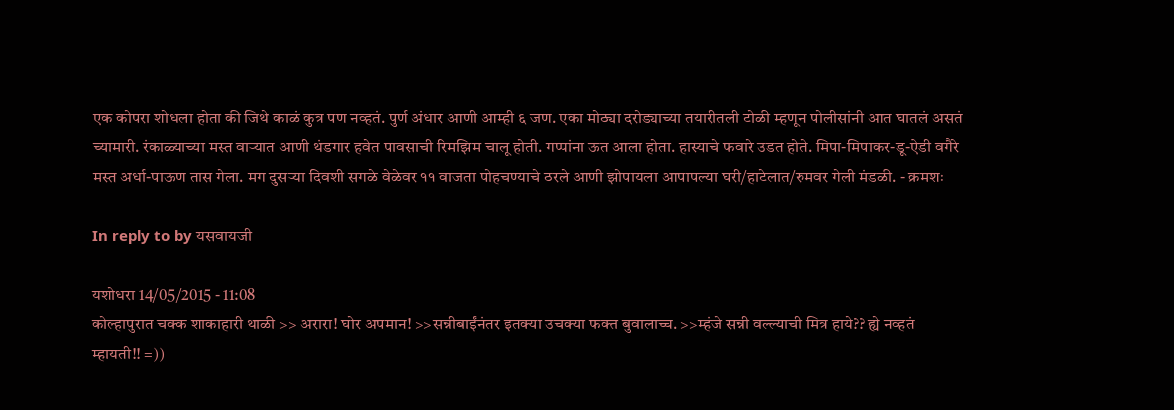एक कोपरा शोधला होता की जिथे काळं कुत्र पण नव्हतं. पुर्ण अंधार आणी आम्ही ६ जण. एका मोठ्या दरोड्याच्या तयारीतली टोळी म्हणून पोलीसांनी आत घातलं असतं च्यामारी. रंकाळ्याच्या मस्त वार्‍यात आणी थंडगार हवेत पावसाची रिमझिम चालू होती. गप्पांना ऊत आला होता. हास्याचे फवारे उडत होते. मिपा-मिपाकर-डू-ऐडी वगैरे मस्त अर्धा-पाऊण तास गेला. मग दुसर्‍या दिवशी सगळे वेळेवर ११ वाजता पोहचण्याचे ठरले आणी झोपायला आपापल्या घरी/हाटेलात/रुमवर गेली मंडळी. - क्रमशः

In reply to by यसवायजी

यशोधरा 14/05/2015 - 11:08
कोल्हापुरात चक्क शाकाहारी थाळी >> अरारा! घोर अपमान! >>सन्नीबाईंनंतर इतक्या उचक्या फक्त बुवालाच्च. >>म्हंजे सन्नी वल्ल्याची मित्र हाये?? ह्ये नव्हतं म्हायती!! =))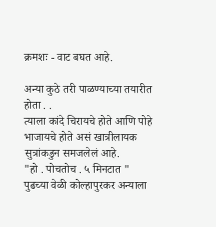क्रमशः - वाट बघत आहे.

अन्या कुठे तरी पाळण्याच्या तयारीत होता . .
त्याला कांदे चिरायचे होते आणि पोहे भाजायचे होते असं खात्रीलायक सुत्रांकडुन समजलेलं आहे.
"हो . पोचतोच . ५ मिनटात "
पुढच्या वेळी कोल्हापुरकर अन्याला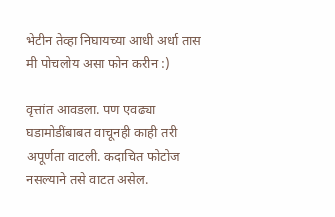भेटीन तेव्हा निघायच्या आधी अर्धा तास मी पोचलोय असा फोन करीन :)

वृत्तांत आवडला. पण एवढ्या घडामोडींबाबत वाचूनही काही तरी अपूर्णता वाटली. कदाचित फोटोज नसल्याने तसे वाटत असेल.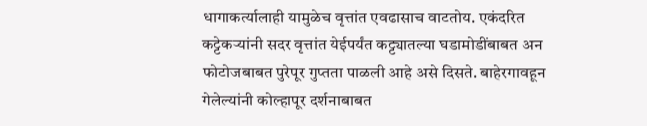धागाकर्त्यालाही यामुळेच वृत्तांत एवढासाच वाटतोय. एकंदरित कट्टेकर्‍यांनी सदर वृत्तांत येईपर्यंत कट्ट्यातल्या घडामोडींबाबत अन फोटोजबाबत पुरेपूर गुप्तता पाळली आहे असे दिसते. बाहेरगावहून गेलेल्यांनी कोल्हापूर दर्शनाबाबत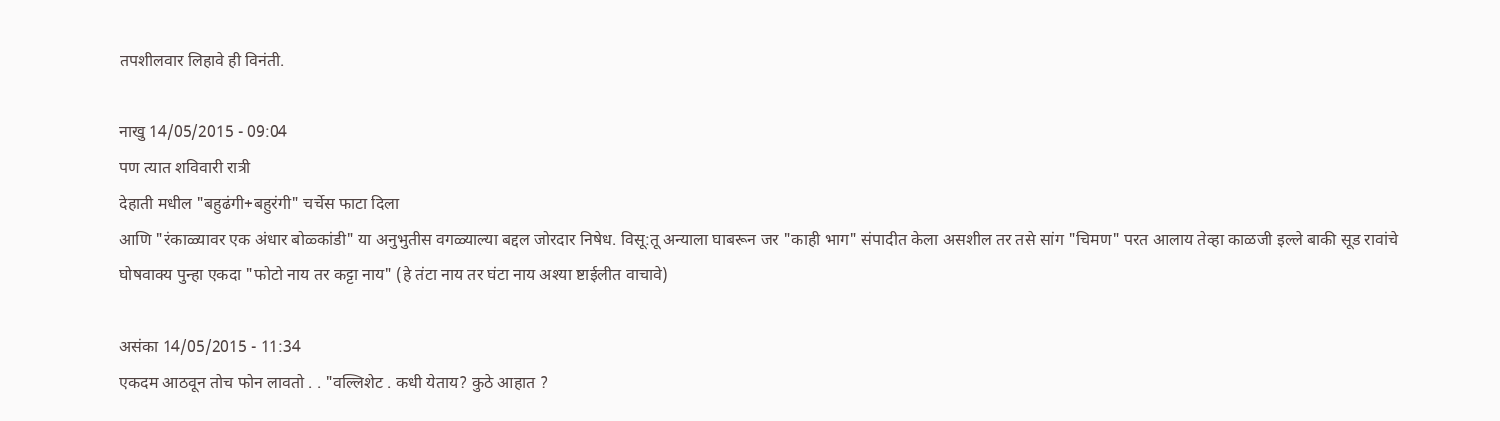तपशीलवार लिहावे ही विनंती.

नाखु 14/05/2015 - 09:04
पण त्यात शविवारी रात्री
देहाती मधील "बहुढंगी+बहुरंगी" चर्चेस फाटा दिला
आणि "रंकाळ्यावर एक अंधार बोळ्कांडी" या अनुभुतीस वगळ्याल्या बद्दल जोरदार निषेध. विसू:तू अन्याला घाबरून जर "काही भाग" संपादीत केला असशील तर तसे सांग "चिमण" परत आलाय तेव्हा काळजी इल्ले बाकी सूड रावांचे घोषवाक्य पुन्हा एकदा "फोटो नाय तर कट्टा नाय" (हे तंटा नाय तर घंटा नाय अश्या ष्टाईलीत वाचावे)

असंका 14/05/2015 - 11:34
एकदम आठवून तोच फोन लावतो . . "वल्लिशेट . कधी येताय? कुठे आहात ?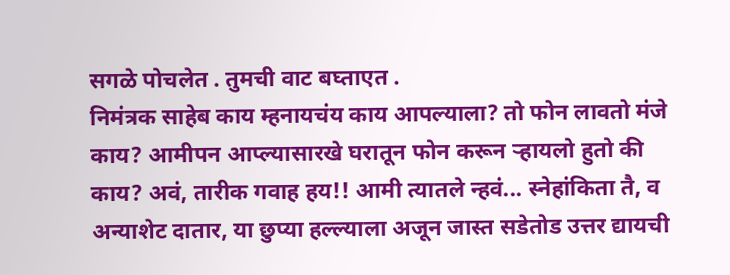सगळे पोचलेत . तुमची वाट बघ्ताएत .
निमंत्रक साहेब काय म्हनायचंय काय आपल्याला? तो फोन लावतो मंजे काय? आमीपन आप्ल्यासारखे घरातून फोन करून र्‍हायलो हुतो की काय? अवं, तारीक गवाह हय!! आमी त्यातले न्हवं... स्नेहांकिता तै, व अन्याशेट दातार, या छुप्या हल्ल्याला अजून जास्त सडेतोड उत्तर द्यायची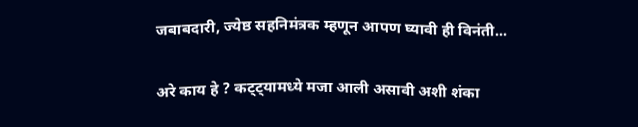जबाबदारी, ज्येष्ठ सहनिमंत्रक म्हणून आपण घ्यावी ही विनंती...

अरे काय हे ? कट्ट्यामध्ये मजा आली असावी अशी शंका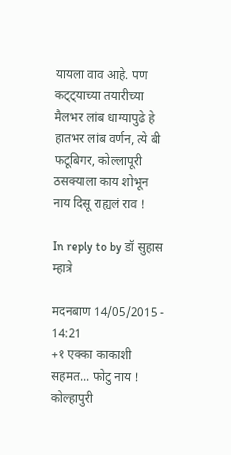यायला वाव आहे. पण कट्ट्याच्या तयारीच्या मैलभर लांब धाग्यापुढे हे हातभर लांब वर्णन, त्ये बी फटूबिगर, कोल्लापूरी ठसक्याला काय शोभून नाय दिसू राह्यलं राव !

In reply to by डॉ सुहास म्हात्रे

मदनबाण 14/05/2015 - 14:21
+१ एक्का काकाशी सहमत... फोटु नाय ! कोल्हापुरी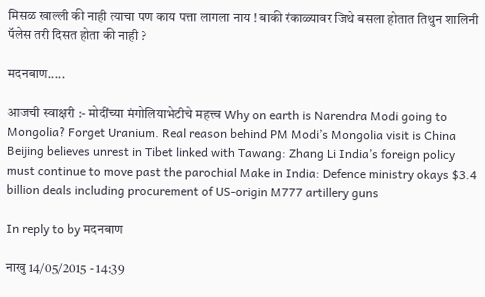मिसळ खाल्ली की नाही त्याचा पण काय पत्ता लागला नाय ! बाकी रंकाळ्यावर जिथे बसला होतात तिथुन शालिनी पॅलेस तरी दिसत होता की नाही ?

मदनबाण.....

आजची स्वाक्षरी :- मोदींच्या मंगोलियाभेटीचे महत्त्व Why on earth is Narendra Modi going to Mongolia? Forget Uranium. Real reason behind PM Modi’s Mongolia visit is China Beijing believes unrest in Tibet linked with Tawang: Zhang Li India’s foreign policy must continue to move past the parochial Make in India: Defence ministry okays $3.4 billion deals including procurement of US-origin M777 artillery guns

In reply to by मदनबाण

नाखु 14/05/2015 - 14:39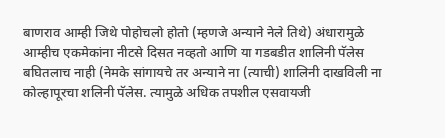बाणराव आम्ही जिथे पोहोचलो होतो (म्हणजे अन्याने नेले तिथे) अंधारामुळे आम्हीच एकमेकांना नीटसे दिसत नव्हतो आणि या गडबडीत शालिनी पॅलेस बघितलाच नाही (नेमके सांगायचे तर अन्याने ना (त्याची) शालिनी दाखविली ना कोल्हापूरचा शलिनी पॅलेस. त्यामुळे अधिक तपशील एसवायजी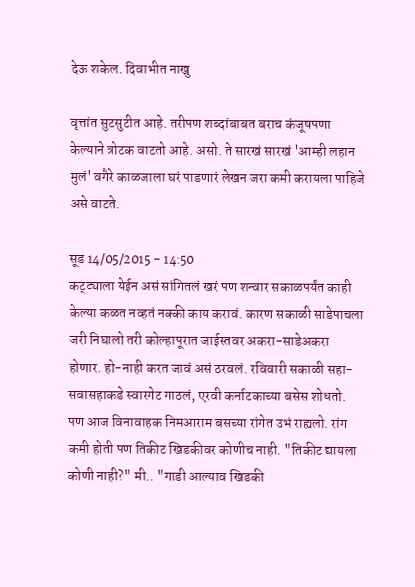देऊ शकेल. दिवाभीत नाखु

वृत्तांत सुटसुटीत आहे. तरीपण शब्दांबाबत बराच कंजूषपणा केल्याने त्रोटक वाटतो आहे. असो. ते सारखं सारखं 'आम्ही लहान मुलं' वगैरे काळजाला घरं पाडणारं लेखन जरा कमी करायला पाहिजे असे वाटते.

सूड 14/05/2015 - 14:50
कट्ट्याला येईन असं सांगितलं खरं पण शन्वार सकाळपर्यंत काही केल्या कळत नव्हतं नक्की काय करावं. कारण सकाळी साडेपाचला जरी निघालो तरी कोल्हापूरात जाईस्तवर अकरा-साडेअकरा होणार. हो-नाही करत जावं असं ठरवलं. रविवारी सकाळी सहा-सवासहाकडे स्वारगेट गाठलं, एरवी कर्नाटकाच्या बसेस शोधतो. पण आज विनावाहक निमआराम बसच्या रांगेत उभं राह्यलो. रांग कमी होती पण तिकीट खिडकीवर कोणीच नाही. "तिकीट द्यायला कोणी नाही?" मी.. "गाडी आल्याव खिडकी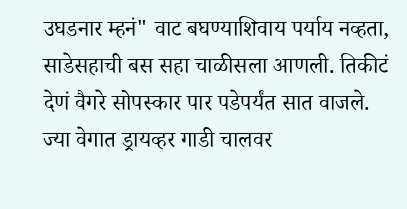उघडनार म्हनं" वाट बघण्याशिवाय पर्याय नव्हता, साडेसहाची बस सहा चाळीसला आणली. तिकीटं देणं वैगरे सोपस्कार पार पडेपर्यंत सात वाजले. ज्या वेगात ड्रायव्हर गाडी चालवर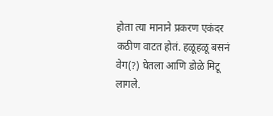होता त्या मानाने प्रकरण एकंदर कठीण वाटत होतं. हळूहळू बसनं वेग(?) घेतला आणि डोळे मिटू लागले.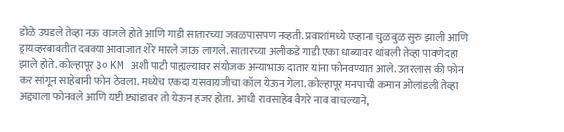डोळे उघडले तेव्हा नऊ वाजले होते आणि गाडी सातारच्या जवळपासपण नव्हती. प्रवाशांमध्ये एव्हाना चुळबुळ सुरु झाली आणि ड्रायव्हरबाबतीत दबक्या आवाजात शेरे मारले जाऊ लागले. सातारच्या अलीकडे गाडी एका धाब्यावर थांबली तेव्हा पावणेदहा झाले होते. कोल्हापूर ३० KM अशी पाटी पाह्यल्यावर संयोजक अन्याभाऊ दातार यांना फोनवण्यात आले. उतरलास की फोन कर सांगून साहेबांनी फोन ठेवला. मध्येच एकदा यसवायजीचा कॉल येऊन गेला. कोल्हापूर मनपाची कमान ओलांडली तेव्हा अद्द्याला फोनवले आणि यष्टी ष्ट्यांडावर तो येऊन हजर होता. आधी रावसाहेब वैगरे नाव वाचल्याने,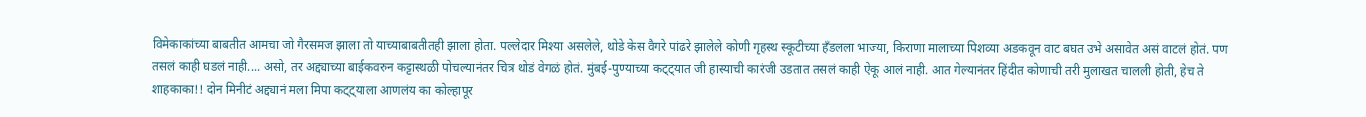विमेकाकांच्या बाबतीत आमचा जो गैरसमज झाला तो याच्याबाबतीतही झाला होता. पल्लेदार मिश्या असलेले, थोडे केस वैगरे पांढरे झालेले कोणी गृहस्थ स्कूटीच्या हँडलला भाज्या, किराणा मालाच्या पिशव्या अडकवून वाट बघत उभे असावेत असं वाटलं होतं. पण तसलं काही घडलं नाही.... असो, तर अद्द्याच्या बाईकवरुन कट्टास्थळी पोचल्यानंतर चित्र थोडं वेगळं होतं. मुंबई-पुण्याच्या कट्ट्यात जी हास्याची कारंजी उडतात तसलं काही ऐकू आलं नाही. आत गेल्यानंतर हिंदीत कोणाची तरी मुलाखत चालली होती, हेच ते शाहकाका!! दोन मिनीटं अद्द्यानं मला मिपा कट्ट्याला आणलंय का कोल्हापूर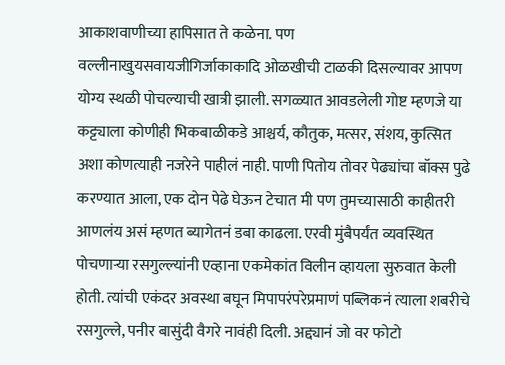आकाशवाणीच्या हापिसात ते कळेना. पण वल्लीनाखुयसवायजीगिर्जाकाकादि ओळखीची टाळकी दिसल्यावर आपण योग्य स्थळी पोचल्याची खात्री झाली. सगळ्यात आवडलेली गोष्ट म्हणजे या कट्ट्याला कोणीही भिकबाळीकडे आश्चर्य, कौतुक, मत्सर, संशय, कुत्सित अशा कोणत्याही नजरेने पाहीलं नाही. पाणी पितोय तोवर पेढ्यांचा बॉक्स पुढे करण्यात आला, एक दोन पेढे घेऊन टेचात मी पण तुमच्यासाठी काहीतरी आणलंय असं म्हणत ब्यागेतनं डबा काढला. एरवी मुंबैपर्यंत व्यवस्थित पोचणार्‍या रसगुल्ल्यांनी एव्हाना एकमेकांत विलीन व्हायला सुरुवात केली होती. त्यांची एकंदर अवस्था बघून मिपापरंपरेप्रमाणं पब्लिकनं त्याला शबरीचे रसगुल्ले, पनीर बासुंदी वैगरे नावंही दिली. अद्द्यानं जो वर फोटो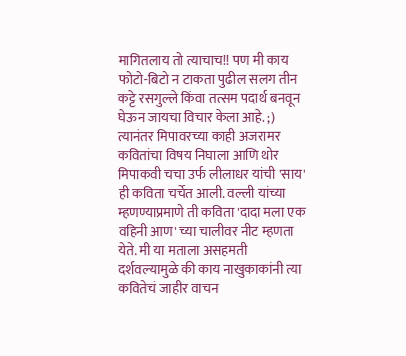मागितलाय तो त्याचाच!! पण मी काय फोटो-बिटो न टाकता पुढील सलग तीन कट्टे रसगुल्ले किंवा तत्सम पदार्थ बनवून घेऊन जायचा विचार केला आहे. ;) त्यानंतर मिपावरच्या काही अजरामर कवितांचा विषय निघाला आणि थोर मिपाकवी चचा उर्फ लीलाधर यांची 'साय' ही कविता चर्चेत आली. वल्ली यांच्या म्हणण्याप्रमाणे ती कविता 'दादा मला एक वहिनी आण' च्या चालीवर नीट म्हणता येते. मी या मताला असहमती दर्शवल्यामुळे की काय नाखुकाकांनी त्या कवितेचं जाहीर वाचन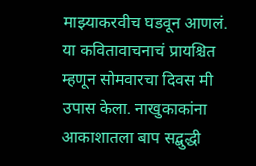माझ्याकरवीच घडवून आणलं. या कवितावाचनाचं प्रायश्चित म्हणून सोमवारचा दिवस मी उपास केला. नाखुकाकांना आकाशातला बाप सद्बुद्धी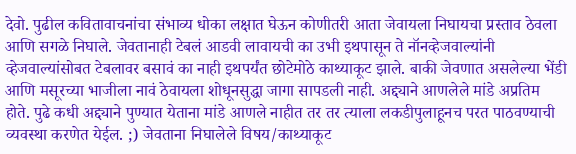देवो. पुढील कवितावाचनांचा संभाव्य धोका लक्षात घेऊन कोणीतरी आता जेवायला निघायचा प्रस्ताव ठेवला आणि सगळे निघाले. जेवतानाही टेबलं आडवी लावायची का उभी इथपासून ते नॉनव्हेजवाल्यांनी व्हेजवाल्यांसोबत टेबलावर बसावं का नाही इथपर्यंत छोटेमोठे काथ्याकूट झाले. बाकी जेवणात असलेल्या भेंडी आणि मसूरच्या भाजीला नावं ठेवायला शोधूनसुद्धा जागा सापडली नाही. अद्द्याने आणलेले मांडे अप्रतिम होते. पुढे कधी अद्द्याने पुण्यात येताना मांडे आणले नाहीत तर तर त्याला लकडीपुलाहूनच परत पाठवण्याची व्यवस्था करणेत येईल. ;) जेवताना निघालेले विषय/काथ्याकूट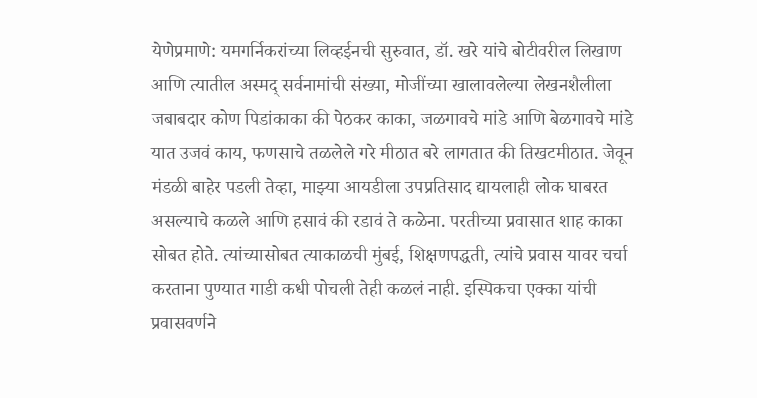येणेप्रमाणे: यमगर्निकरांच्या लिव्हईनची सुरुवात, डॉ. खरे यांचे बोटीवरील लिखाण आणि त्यातील अस्मद् सर्वनामांची संख्या, मोजींच्या खालावलेल्या लेखनशैलीला जबाबदार कोण पिडांकाका की पेठकर काका, जळगावचे मांडे आणि बेळगावचे मांडे यात उजवं काय, फणसाचे तळलेले गरे मीठात बरे लागतात की तिखटमीठात. जेवून मंडळी बाहेर पडली तेव्हा, माझ्या आयडीला उपप्रतिसाद द्यायलाही लोक घाबरत असल्याचे कळले आणि हसावं की रडावं ते कळेना. परतीच्या प्रवासात शाह काका सोबत होते. त्यांच्यासोबत त्याकाळची मुंबई, शिक्षणपद्धती, त्यांचे प्रवास यावर चर्चा करताना पुण्यात गाडी कधी पोचली तेही कळलं नाही. इस्पिकचा एक्का यांची प्रवासवर्णने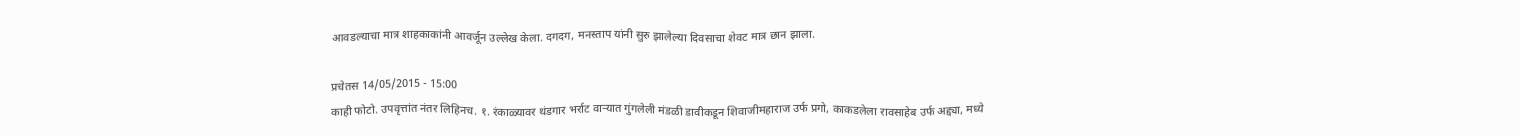आवडल्याचा मात्र शाहकाकांनी आवर्जून उल्लेख केला. दगदग, मनस्ताप यांनी सुरु झालेल्या दिवसाचा शेवट मात्र छान झाला.

प्रचेतस 14/05/2015 - 15:00
काही फोटो. उपवृत्तांत नंतर लिहिनच. १. रंकाळ्यावर थंडगार भर्राट वार्‍यात गुंगलेली मंडळी डावीकडून शिवाजीमहाराज उर्फ प्रगो, काकडलेला रावसाहेब उर्फ अद्द्या, मध्ये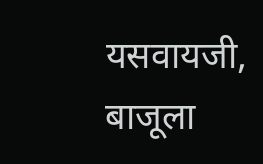यसवायजी, बाजूला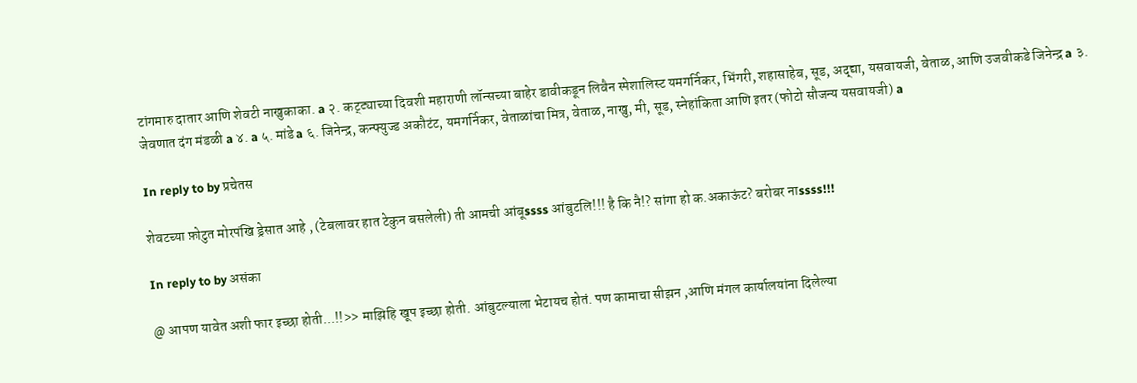टांगमारु दातार आणि शेवटी नाखुकाका. a २. कट्ट्याच्या दिवशी महाराणी लॉन्सच्या बाहेर डावीकडून लिवैन स्पेशालिस्ट यमगर्निकर, भिंगरी, शहासाहेब, सूड, अद्द्या, यसवायजी, वेताळ, आणि उजवीकडे जिनेन्द्र a ३. जेवणात दंग मंडळी a ४. a ५. मांडे a ६. जिनेन्द्र, कन्फ्युज्ड अकौटंट, यमगर्निकर, वेताळांचा मित्र, वेताळ, नाखु, मी, सूड, स्नेहांकिता आणि इतर (फोटो सौजन्य यसवायजी) a

In reply to by प्रचेतस

शेवटच्या फ़ोटुत मोरपंखि ड्रेसात आहे , (टेबलावर हात टेकुन बसलेली) ती आमची आंबूssss आंबुटलि!!! है कि नै!? सांगा हो क.अकाऊंट? बरोबर नाssss!!!

In reply to by असंका

@ आपण यावेत अशी फार इच्छा होती...!!>> माझिहि खूप इच्छा होती. आंबुटल्याला भेटायच होतं. पण कामाचा सीझन ,आणि मंगल कार्यालयांना दिलेल्या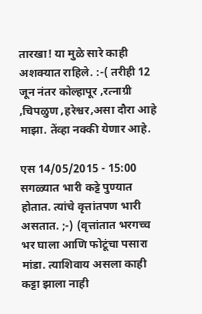तारखा! या मुळे सारे काही अशक्यात राहिले. :-( तरीही 12 जून नंतर कोल्हापूर ,रत्नाग्री ,चिपळुण ,हरेश्वर,असा दौरा आहे माझा. तेंव्हा नक्की येणार आहे.

एस 14/05/2015 - 15:00
सगळ्यात भारी कट्टे पुण्यात होतात. त्यांचे वृत्तांतपण भारी असतात. ;-) (वृत्तांतात भरगच्च भर घाला आणि फोटूंचा पसारा मांडा. त्याशिवाय असला काही कट्टा झाला नाही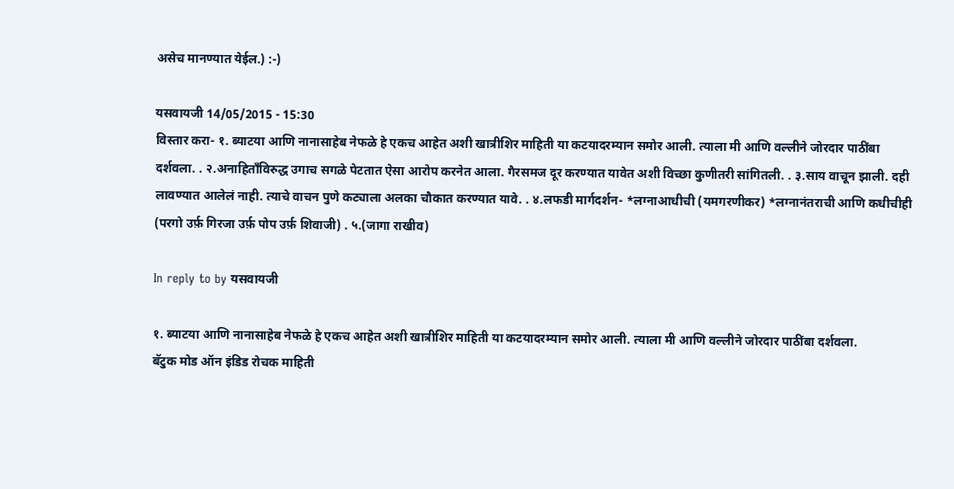असेच मानण्यात येईल.) :-)

यसवायजी 14/05/2015 - 15:30
विस्तार करा- १. ब्याटया आणि नानासाहेब नेफळे हे एकच आहेत अशी खात्रीशिर माहिती या कटयादरम्यान समोर आली. त्याला मी आणि वल्लीने जोरदार पाठींबा दर्शवला. . २.अनाहिताँविरुद्ध उगाच सगळे पेटतात ऐसा आरोप करनेत आला. गैरसमज दूर करण्यात यावेत अशी विच्छा कुणीतरी सांगितली. . ३.साय वाचून झाली. दही लावण्यात आलेलं नाही. त्याचे वाचन पुणे कट्याला अलका चौकात करण्यात यावे. . ४.लफडी मार्गदर्शन- *लग्नाआधीची (यमगरणीकर) *लग्नानंतराची आणि कधीचीही (परगो उर्फ़ गिरजा उर्फ़ पोप उर्फ़ शिवाजी) . ५.(जागा राखीव)

In reply to by यसवायजी

१. ब्याटया आणि नानासाहेब नेफळे हे एकच आहेत अशी खात्रीशिर माहिती या कटयादरम्यान समोर आली. त्याला मी आणि वल्लीने जोरदार पाठींबा दर्शवला.
बॅटुक मोड ऑन इंडिड रोचक माहिती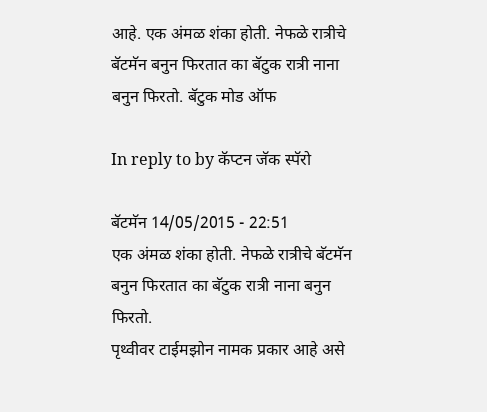आहे. एक अंमळ शंका होती. नेफळे रात्रीचे बॅटमॅन बनुन फिरतात का बॅटुक रात्री नाना बनुन फिरतो. बॅटुक मोड ऑफ

In reply to by कॅप्टन जॅक स्पॅरो

बॅटमॅन 14/05/2015 - 22:51
एक अंमळ शंका होती. नेफळे रात्रीचे बॅटमॅन बनुन फिरतात का बॅटुक रात्री नाना बनुन फिरतो.
पृथ्वीवर टाईमझोन नामक प्रकार आहे असे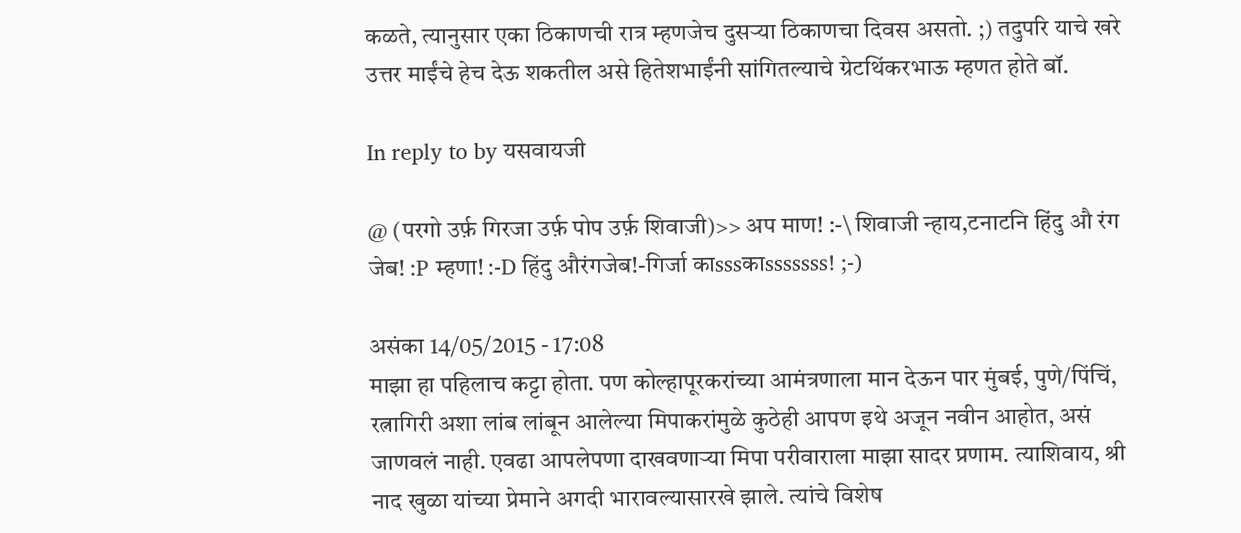कळते, त्यानुसार एका ठिकाणची रात्र म्हणजेच दुसर्‍या ठिकाणचा दिवस असतो. ;) तदुपरि याचे खरे उत्तर माईंचे हेच देऊ शकतील असे हितेशभाईंनी सांगितल्याचे ग्रेटथिंकरभाऊ म्हणत होते बॉ.

In reply to by यसवायजी

@ (परगो उर्फ़ गिरजा उर्फ़ पोप उर्फ़ शिवाजी)>> अप माण! :-\ शिवाजी न्हाय,टनाटनि हिंदु औ रंग जेब! :P म्हणा! :-D हिंदु औरंगजेब!-गिर्जा काsssकाsssssss! ;-)

असंका 14/05/2015 - 17:08
माझा हा पहिलाच कट्टा होता. पण कोल्हापूरकरांच्या आमंत्रणाला मान देऊन पार मुंबई, पुणे/पिंचिं, रत्नागिरी अशा लांब लांबून आलेल्या मिपाकरांमुळे कुठेही आपण इथे अजून नवीन आहोत, असं जाणवलं नाही. एवढा आपलेपणा दाखवणार्‍या मिपा परीवाराला माझा सादर प्रणाम. त्याशिवाय, श्री नाद खुळा यांच्या प्रेमाने अगदी भारावल्यासारखे झाले. त्यांचे विशेष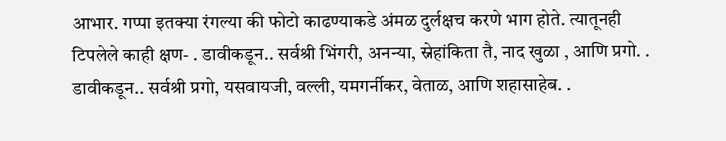आभार. गप्पा इतक्या रंगल्या की फोटो काढण्याकडे अंमळ दुर्लक्षच करणे भाग होते. त्यातूनही टिपलेले काही क्षण- . डावीकडून.. सर्वश्री भिंगरी, अनन्या, स्नेहांकिता तै, नाद खुळा , आणि प्रगो. . डावीकडून.. सर्वश्री प्रगो, यसवायजी, वल्ली, यमगर्नीकर, वेताळ, आणि शहासाहेब. .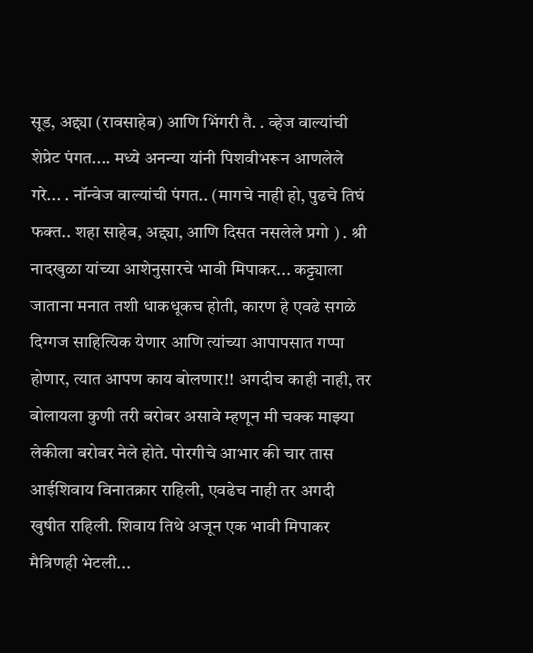सूड, अद्द्या (रावसाहेब) आणि भिंगरी तै. . व्हेज वाल्यांची शेप्रेट पंगत.... मध्ये अनन्या यांनी पिशवीभरून आणलेले गरे... . नॉन्वेज वाल्यांची पंगत.. (मागचे नाही हो, पुढचे तिघं फक्त.. शहा साहेब, अद्द्या, आणि दिसत नसलेले प्रगो ) . श्री नादखुळा यांच्या आशेनुसारचे भावी मिपाकर... कट्ट्याला जाताना मनात तशी धाकधूकच होती, कारण हे एवढे सगळे दिग्गज साहित्यिक येणार आणि त्यांच्या आपापसात गप्पा होणार, त्यात आपण काय बोलणार!! अगदीच काही नाही, तर बोलायला कुणी तरी बरोबर असावे म्हणून मी चक्क माझ्या लेकीला बरोबर नेले होते. पोरगीचे आभार की चार तास आईशिवाय विनातक्रार राहिली, एवढेच नाही तर अगदी खुषीत राहिली. शिवाय तिथे अजून एक भावी मिपाकर मैत्रिणही भेटली...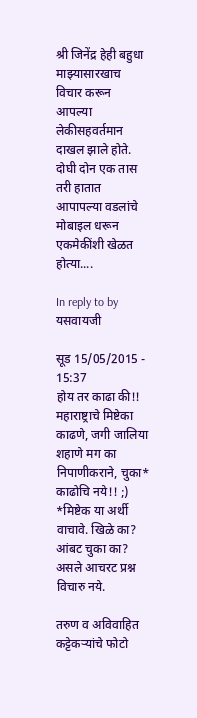श्री जिनेंद्र हेही बहुधा माझ्यासारखाच विचार करून आपल्या लेकीसहवर्तमान दाखल झाले होते. दोघी दोन एक तास तरी हातात आपापल्या वडलांचे मोबाइल धरून एकमेकींशी खेळत होत्या....

In reply to by यसवायजी

सूड 15/05/2015 - 15:37
होय तर काढा की!! महाराष्ट्राचे मिष्टेका काढणे, जगी जालिया शहाणे मग का निपाणीकराने, चुका* काढोचि नये!! ;) *मिष्टेक या अर्थी वाचावे. खिळे का? आंबट चुका का? असले आचरट प्रश्न विचारु नये.

तरुण व अविवाहित कट्टेकर्‍यांचे फोटो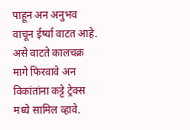पाहून अन अनुभव वाचून ईर्ष्या वाटत आहे. असे वाटते कालचक्र मागे फिरवावे अन विकांतांना कट्टे ट्रेक्स मध्ये सामिल व्हावे.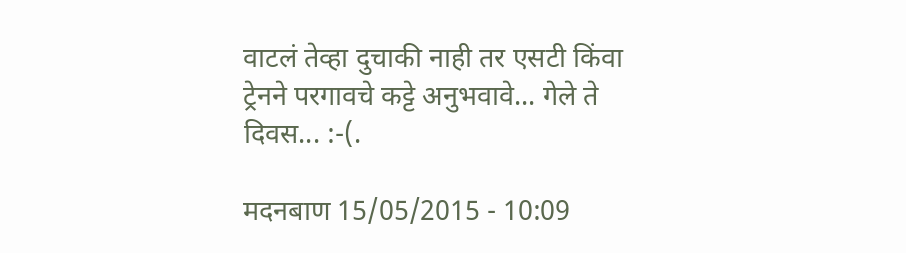वाटलं तेव्हा दुचाकी नाही तर एसटी किंवा ट्रेनने परगावचे कट्टे अनुभवावे... गेले ते दिवस... :-(.

मदनबाण 15/05/2015 - 10:09